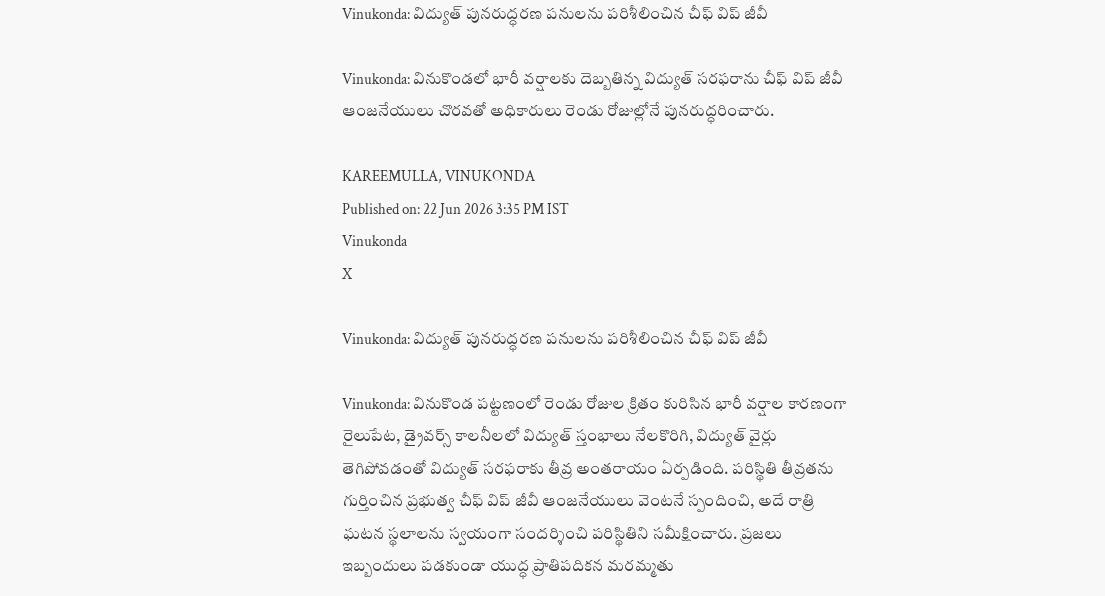Vinukonda: విద్యుత్ పునరుద్ధరణ పనులను పరిశీలించిన చీఫ్ విప్ జీవీ

Vinukonda: వినుకొండలో భారీ వర్షాలకు దెబ్బతిన్న విద్యుత్ సరఫరాను చీఫ్ విప్ జీవీ ఆంజనేయులు చొరవతో అధికారులు రెండు రోజుల్లోనే పునరుద్ధరించారు.

KAREEMULLA, VINUKONDA
Published on: 22 Jun 2026 3:35 PM IST
Vinukonda
X

Vinukonda: విద్యుత్ పునరుద్ధరణ పనులను పరిశీలించిన చీఫ్ విప్ జీవీ

Vinukonda: వినుకొండ పట్టణంలో రెండు రోజుల క్రితం కురిసిన భారీ వర్షాల కారణంగా రైలుపేట, డ్రైవర్స్ కాలనీలలో విద్యుత్ స్తంభాలు నేలకొరిగి, విద్యుత్ వైర్లు తెగిపోవడంతో విద్యుత్ సరఫరాకు తీవ్ర అంతరాయం ఏర్పడింది. పరిస్థితి తీవ్రతను గుర్తించిన ప్రభుత్వ చీఫ్ విప్ జీవీ ఆంజనేయులు వెంటనే స్పందించి, అదే రాత్రి ఘటన స్థలాలను స్వయంగా సందర్శించి పరిస్థితిని సమీక్షించారు. ప్రజలు ఇబ్బందులు పడకుండా యుద్ధ ప్రాతిపదికన మరమ్మతు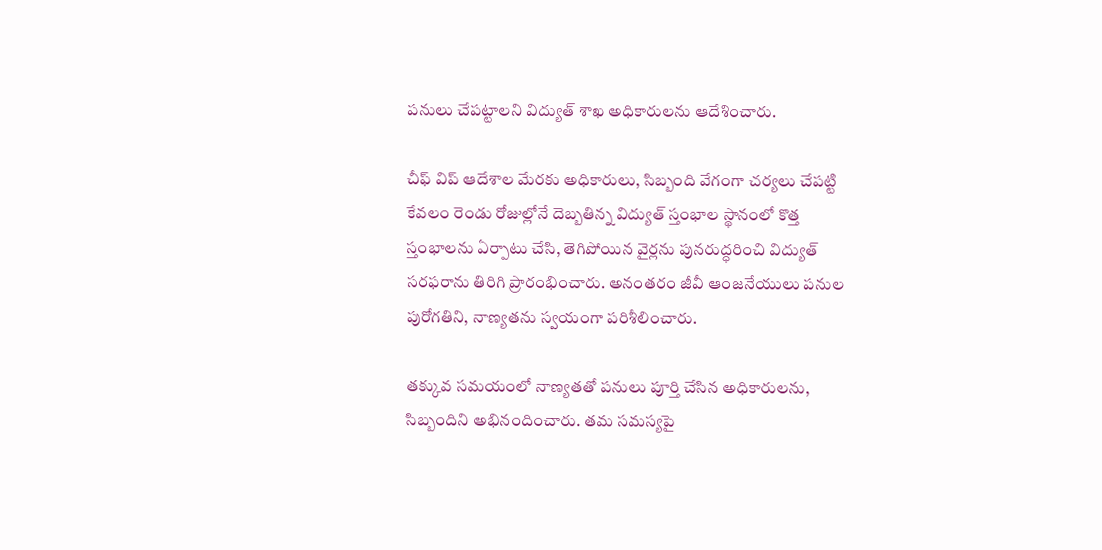పనులు చేపట్టాలని విద్యుత్ శాఖ అధికారులను ఆదేశించారు.

చీఫ్ విప్ ఆదేశాల మేరకు అధికారులు, సిబ్బంది వేగంగా చర్యలు చేపట్టి కేవలం రెండు రోజుల్లోనే దెబ్బతిన్న విద్యుత్ స్తంభాల స్థానంలో కొత్త స్తంభాలను ఏర్పాటు చేసి, తెగిపోయిన వైర్లను పునరుద్ధరించి విద్యుత్ సరఫరాను తిరిగి ప్రారంభించారు. అనంతరం జీవీ ఆంజనేయులు పనుల పురోగతిని, నాణ్యతను స్వయంగా పరిశీలించారు.

తక్కువ సమయంలో నాణ్యతతో పనులు పూర్తి చేసిన అధికారులను, సిబ్బందిని అభినందించారు. తమ సమస్యపై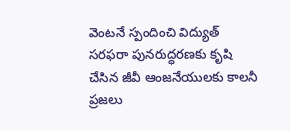వెంటనే స్పందించి విద్యుత్ సరఫరా పునరుద్ధరణకు కృషి చేసిన జీవీ ఆంజనేయులకు కాలనీ ప్రజలు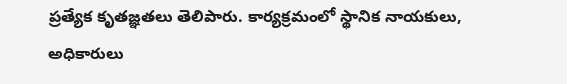ప్రత్యేక కృతజ్ఞతలు తెలిపారు. కార్యక్రమంలో స్థానిక నాయకులు, అధికారులు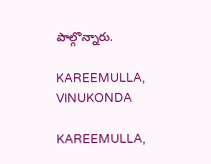పాల్గొన్నారు.

KAREEMULLA, VINUKONDA

KAREEMULLA,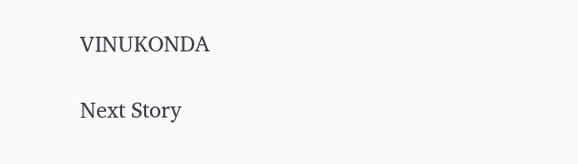VINUKONDA

Next Story